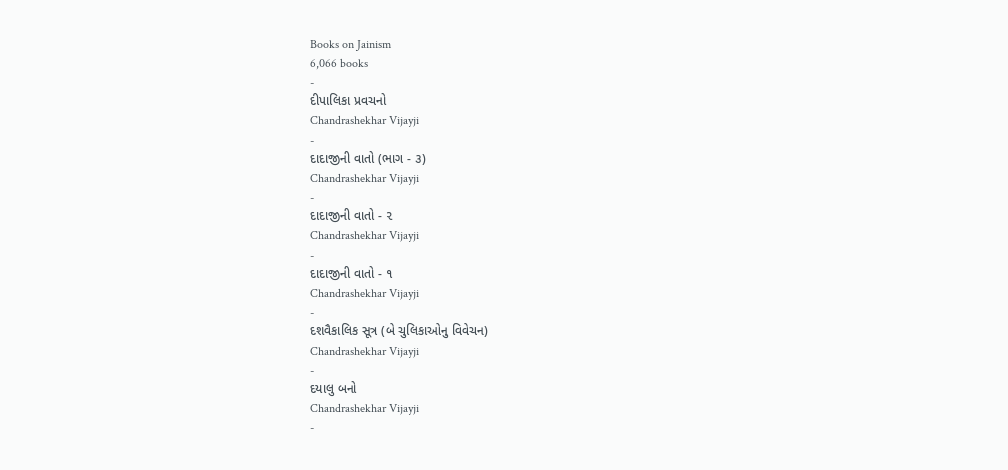Books on Jainism
6,066 books
-
દીપાલિકા પ્રવચનો
Chandrashekhar Vijayji
-
દાદાજીની વાતો (ભાગ - ૩)
Chandrashekhar Vijayji
-
દાદાજીની વાતો - ૨
Chandrashekhar Vijayji
-
દાદાજીની વાતો - ૧
Chandrashekhar Vijayji
-
દશવૈકાલિક સૂત્ર (બે ચુલિકાઓનુ વિવેચન)
Chandrashekhar Vijayji
-
દયાલુ બનો
Chandrashekhar Vijayji
-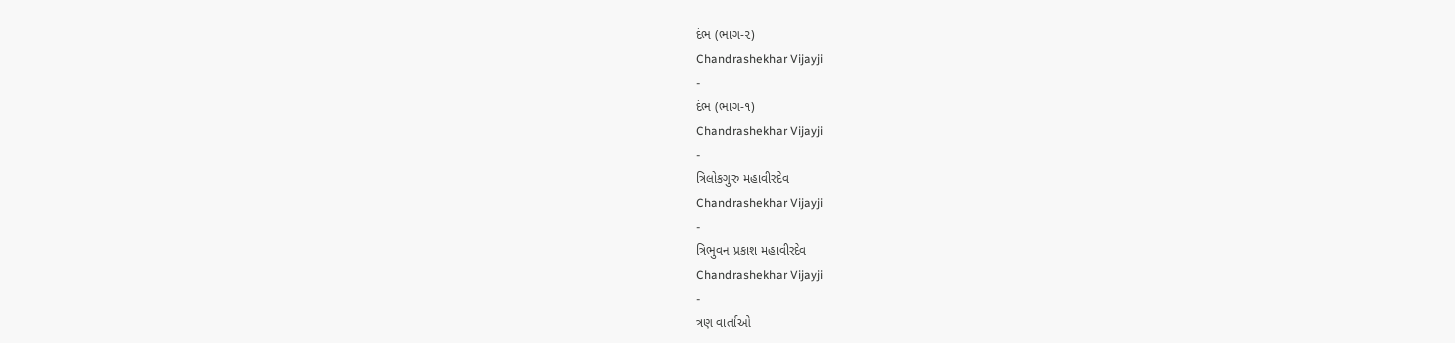દંભ (ભાગ-૨)
Chandrashekhar Vijayji
-
દંભ (ભાગ-૧)
Chandrashekhar Vijayji
-
ત્રિલોકગુરુ મહાવીરદેવ
Chandrashekhar Vijayji
-
ત્રિભુવન પ્રકાશ મહાવીરદેવ
Chandrashekhar Vijayji
-
ત્રણ વાર્તાઓ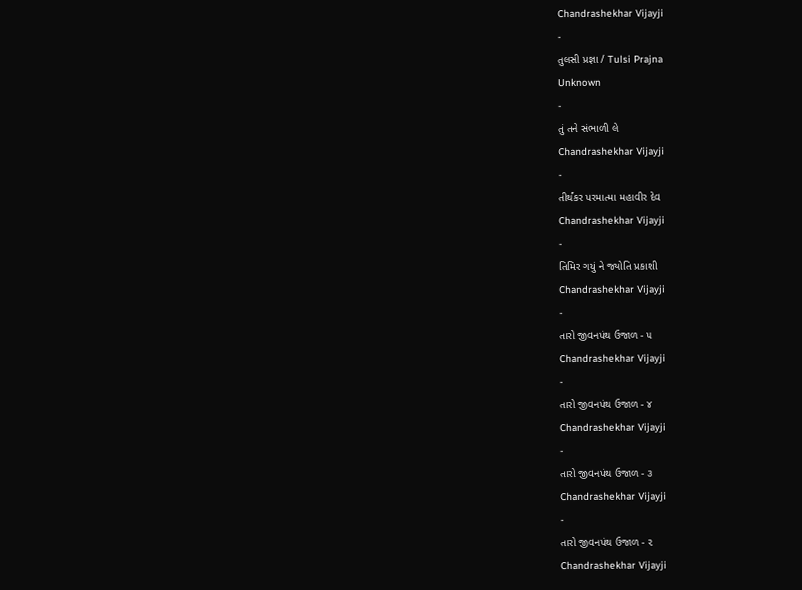Chandrashekhar Vijayji
-
તુલસી પ્રજ્ઞા / Tulsi Prajna
Unknown
-
તું તને સંભાળી લે
Chandrashekhar Vijayji
-
તીર્થંકર પરમાત્મા મહાવીર દેવ
Chandrashekhar Vijayji
-
તિમિર ગયું ને જ્યોતિ પ્રકાશી
Chandrashekhar Vijayji
-
તારો જીવનપંથ ઉજાળ - ૫
Chandrashekhar Vijayji
-
તારો જીવનપંથ ઉજાળ - ૪
Chandrashekhar Vijayji
-
તારો જીવનપંથ ઉજાળ - ૩
Chandrashekhar Vijayji
-
તારો જીવનપંથ ઉજાળ - ૨
Chandrashekhar Vijayji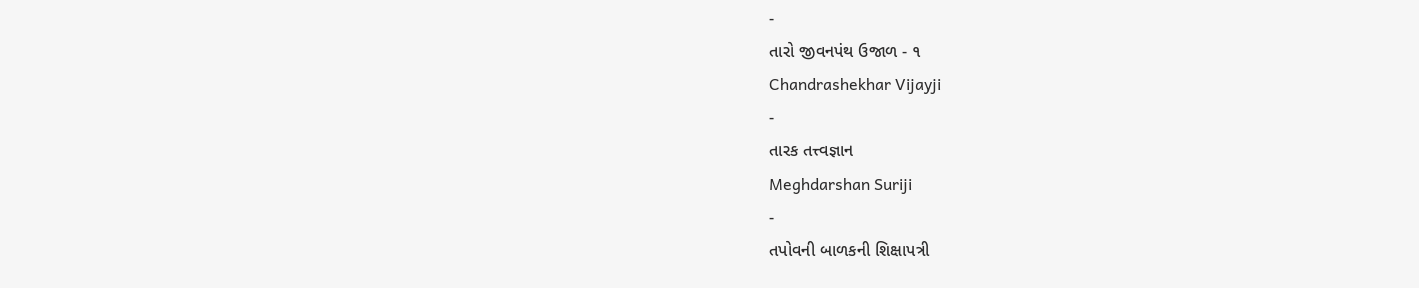-
તારો જીવનપંથ ઉજાળ - ૧
Chandrashekhar Vijayji
-
તારક તત્ત્વજ્ઞાન
Meghdarshan Suriji
-
તપોવની બાળકની શિક્ષાપત્રી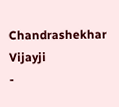Chandrashekhar Vijayji
-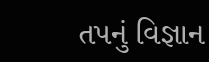તપનું વિજ્ઞાન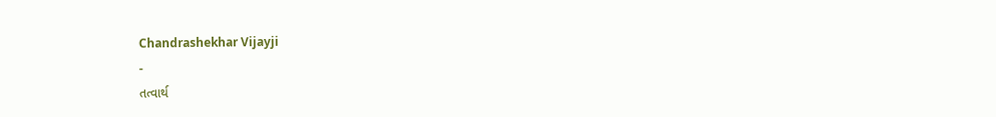Chandrashekhar Vijayji
-
તત્વાર્થ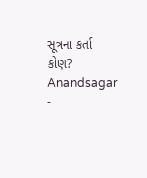સૂત્રના કર્તા કોણ?
Anandsagar
-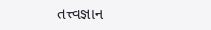તત્ત્વજ્ઞાન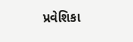પ્રવેશિકા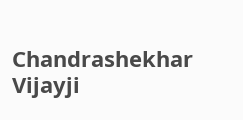Chandrashekhar Vijayji